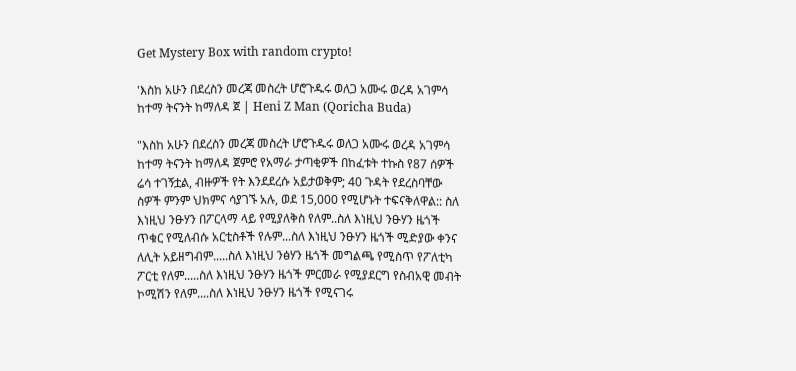Get Mystery Box with random crypto!

'እስከ አሁን በደረስን መረጃ መስረት ሆሮጉዱሩ ወለጋ አሙሩ ወረዳ አገምሳ ከተማ ትናንት ከማለዳ ጀ | Heni Z Man (Qoricha Buda)

"እስከ አሁን በደረስን መረጃ መስረት ሆሮጉዱሩ ወለጋ አሙሩ ወረዳ አገምሳ ከተማ ትናንት ከማለዳ ጀምሮ የአማራ ታጣቂዎች በከፈቱት ተኩስ የ87 ሰዎች ሬሳ ተገኝቷል, ብዙዎች የት እንደደረሱ አይታወቅም; 40 ጉዳት የደረስባቸው ስዎች ምንም ህክምና ሳያገኙ አሉ, ወደ 15,000 የሚሆኑት ተፍናቅለዋል:: ስለ እነዚህ ንፁሃን በፖርላማ ላይ የሚያለቅስ የለም..ስለ እነዚህ ንፁሃን ዜጎች ጥቁር የሚለብሱ አርቲስቶች የሉም...ስለ እነዚህ ንፁሃን ዜጎች ሚድያው ቀንና ለሊት አይዘግብም.....ስለ እነዚህ ንፅሃን ዜጎች መግልጫ የሚስጥ የፖለቲካ ፖርቲ የለም.....ስለ እነዚህ ንፁሃን ዜጎች ምርመራ የሚያደርግ የስብአዊ መብት ኮሚሽን የለም....ስለ እነዚህ ንፁሃን ዜጎች የሚናገሩ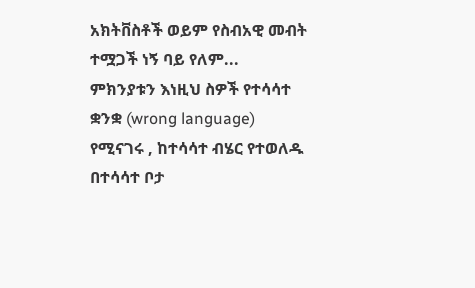አክትቨስቶች ወይም የስብአዊ መብት ተሟጋች ነኝ ባይ የለም...
ምክንያቱን እነዚህ ስዎች የተሳሳተ ቋንቋ (wrong language) የሚናገሩ , ከተሳሳተ ብሄር የተወለዱ በተሳሳተ ቦታ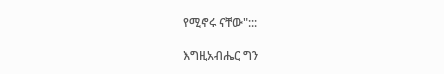የሚኖሩ ናቸው":::

እግዚአብሔር ግን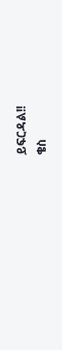ይፍርዳል!!
ቄስ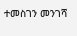ተመስገን መንገሻ